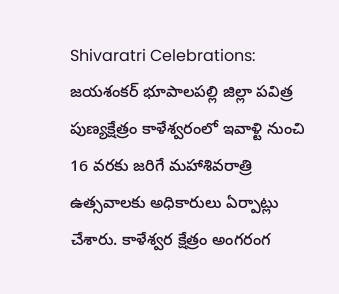Shivaratri Celebrations:  జయశంకర్ భూపాలపల్లి జిల్లా పవిత్ర పుణ్యక్షేత్రం కాళేశ్వరంలో ఇవాళ్టి నుంచి 16 వరకు జరిగే మహాశివరాత్రి ఉత్సవాలకు అధికారులు ఏర్పాట్లు చేశారు. కాళేశ్వర క్షేత్రం అంగరంగ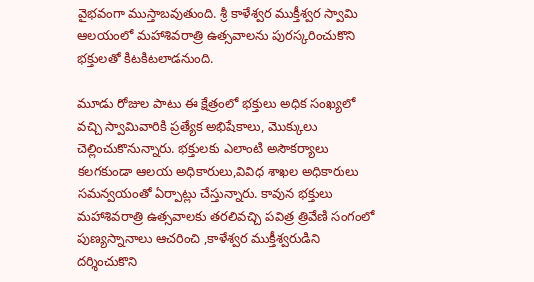వైభవంగా ముస్తాబవుతుంది. శ్రీ కాళేశ్వర ముక్తీశ్వర స్వామి ఆలయంలో మహాశివరాత్రి ఉత్సవాలను పురస్కరించుకొని భక్తులతో కిటకిటలాడనుంది.

మూడు రోజుల పాటు ఈ క్షేత్రంలో భక్తులు అధిక సంఖ్యలో వచ్చి స్వామివారికి ప్రత్యేక అభిషేకాలు, మొక్కులు చెల్లించుకొనున్నారు. భక్తులకు ఎలాంటి అసౌకర్యాలు కలగకుండా ఆలయ అధికారులు,వివిధ శాఖల అధికారులు సమన్వయంతో ఏర్పాట్లు చేస్తున్నారు‌. కావున భక్తులు మహాశివరాత్రి ఉత్సవాలకు తరలివచ్చి పవిత్ర త్రివేణి సంగంలో పుణ్యస్నానాలు ఆచరించి ,కాళేశ్వర ముక్తీశ్వరుడిని దర్శించుకొని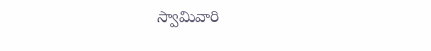స్వామివారి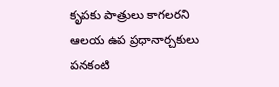కృపకు పాత్రులు కాగలరని ఆలయ ఉప ప్రధానార్చకులు పనకంటి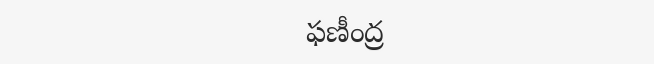ఫణీంద్ర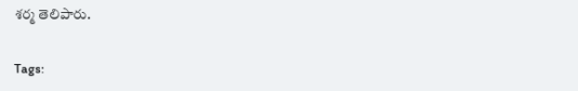శర్మ తెలిపారు.

Tags: